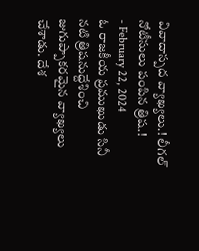వివాదాస్పద వ్యాఖ్యలు.! లీగల్ నోటీసులు పంపిన త్రిష.!
- February 22, 2024
ఓ రాజకీయ ప్రముఖుడు సినీ నటి త్రిషనుద్దేశించి జుగుప్పాకరమైన వ్యాఖ్యలు చేశాడు. దేశ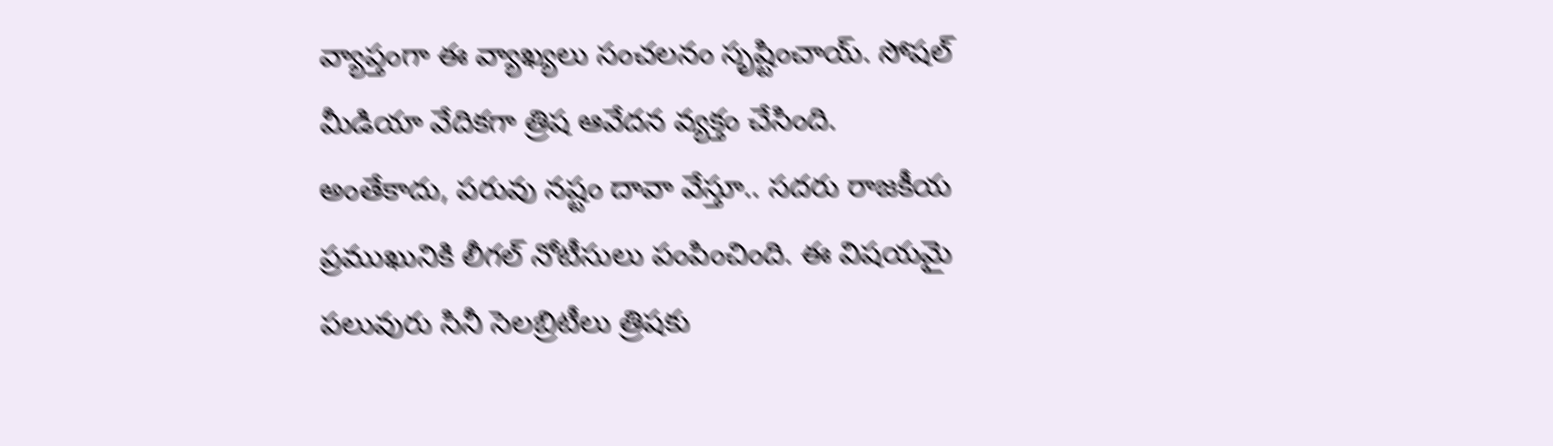వ్యాప్తంగా ఈ వ్యాఖ్యలు సంచలనం సృష్టించాయ్. సోషల్ మీడియా వేదికగా త్రిష ఆవేదన వ్యక్తం చేసింది.
అంతేకాదు, పరువు నష్టం దావా వేస్తూ.. సదరు రాజకీయ ప్రముఖునికి లీగల్ నోటీసులు పంపించింది. ఈ విషయమై పలువురు సినీ సెలబ్రిటీలు త్రిషకు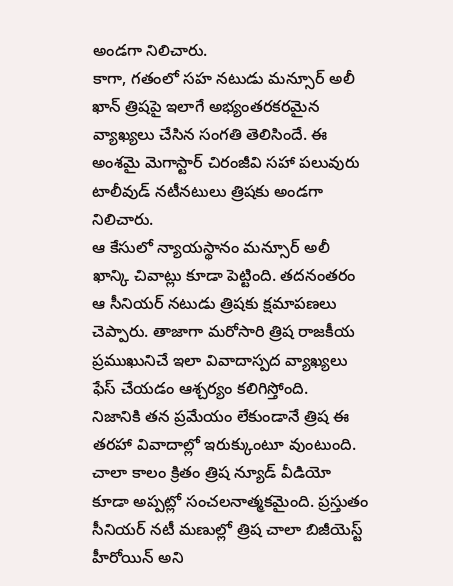అండగా నిలిచారు.
కాగా, గతంలో సహ నటుడు మన్సూర్ అలీ ఖాన్ త్రిషపై ఇలాగే అభ్యంతరకరమైన వ్యాఖ్యలు చేసిన సంగతి తెలిసిందే. ఈ అంశమై మెగాస్టార్ చిరంజీవి సహా పలువురు టాలీవుడ్ నటీనటులు త్రిషకు అండగా నిలిచారు.
ఆ కేసులో న్యాయస్థానం మన్సూర్ అలీ ఖాన్కి చివాట్లు కూడా పెట్టింది. తదనంతరం ఆ సీనియర్ నటుడు త్రిషకు క్షమాపణలు చెప్పారు. తాజాగా మరోసారి త్రిష రాజకీయ ప్రముఖునిచే ఇలా వివాదాస్పద వ్యాఖ్యలు ఫేస్ చేయడం ఆశ్చర్యం కలిగిస్తోంది.
నిజానికి తన ప్రమేయం లేకుండానే త్రిష ఈ తరహా వివాదాల్లో ఇరుక్కుంటూ వుంటుంది. చాలా కాలం క్రితం త్రిష న్యూడ్ వీడియో కూడా అప్పట్లో సంచలనాత్మకమైంది. ప్రస్తుతం సీనియర్ నటీ మణుల్లో త్రిష చాలా బిజీయెస్ట్ హీరోయిన్ అని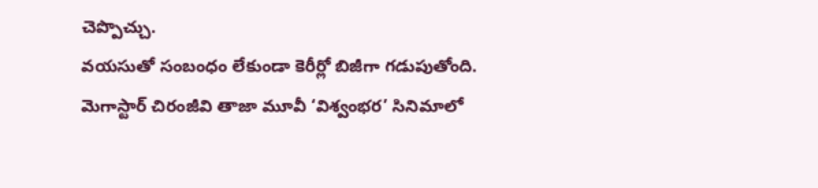చెప్పొచ్చు.
వయసుతో సంబంధం లేకుండా కెరీర్లో బిజీగా గడుపుతోంది. మెగాస్టార్ చిరంజీవి తాజా మూవీ ‘విశ్వంభర’ సినిమాలో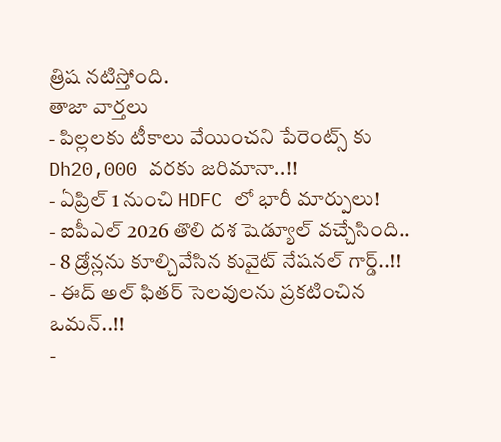త్రిష నటిస్తోంది.
తాజా వార్తలు
- పిల్లలకు టీకాలు వేయించని పేరెంట్స్ కు Dh20,000 వరకు జరిమానా..!!
- ఏప్రిల్ 1 నుంచి HDFC లో భారీ మార్పులు!
- ఐపీఎల్ 2026 తొలి దశ షెడ్యూల్ వచ్చేసింది..
- 8 డ్రోన్లను కూల్చివేసిన కువైట్ నేషనల్ గార్డ్..!!
- ఈద్ అల్ ఫితర్ సెలవులను ప్రకటించిన ఒమన్..!!
-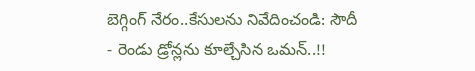బెగ్గింగ్ నేరం..కేసులను నివేదించండి: సౌదీ
- రెండు డ్రోన్లను కూల్చేసిన ఒమన్..!!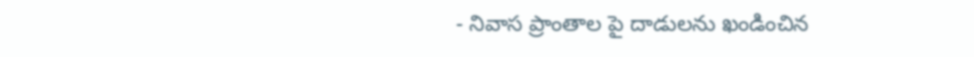- నివాస ప్రాంతాల పై దాడులను ఖండించిన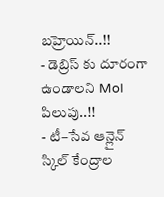బహ్రెయిన్..!!
- డెబ్రిస్ కు దూరంగా ఉండాలని MoI పిలుపు..!!
- టీ–సేవ ఆన్లైన్ స్కిల్ కేంద్రాల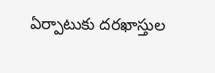ఏర్పాటుకు దరఖాస్తుల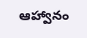ఆహ్వానం